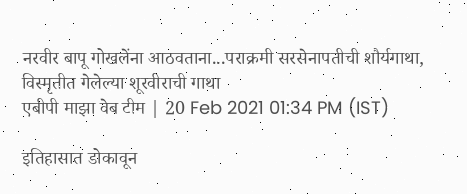नरवीर बापू गोखलेंना आठवताना...पराक्रमी सरसेनापतीची शौर्यगाथा, विस्मृतीत गेलेल्या शूरवीराची गाथा
एबीपी माझा वेब टीम | 20 Feb 2021 01:34 PM (IST)

इतिहासात डोकावून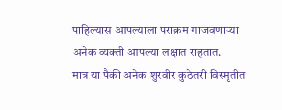पाहिल्यास आपल्याला पराक्रम गाजवणाऱ्या अनेक व्यक्ती आपल्या लक्षात राहतात.
मात्र या पैकी अनेक शुरवीर कुठेतरी विस्मृतीत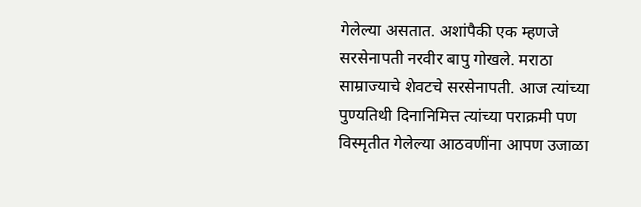गेलेल्या असतात. अशांपैकी एक म्हणजे सरसेनापती नरवीर बापु गोखले. मराठा साम्राज्याचे शेवटचे सरसेनापती. आज त्यांच्या पुण्यतिथी दिनानिमित्त त्यांच्या पराक्रमी पण विस्मृतीत गेलेल्या आठवणींना आपण उजाळा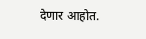देणार आहोत.